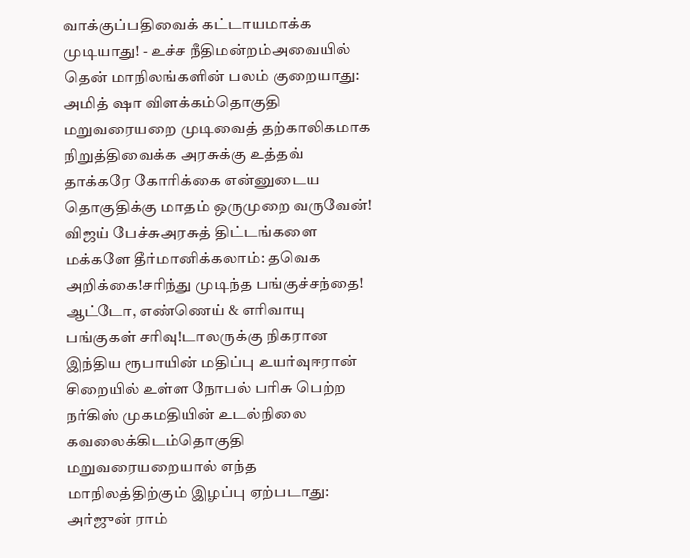வாக்குப்பதிவைக் கட்டாயமாக்க முடியாது! - உச்ச நீதிமன்றம்அவையில் தென் மாநிலங்களின் பலம் குறையாது: அமித் ஷா விளக்கம்தொகுதி மறுவரையறை முடிவைத் தற்காலிகமாக நிறுத்திவைக்க அரசுக்கு உத்தவ் தாக்கரே கோரிக்கை என்னுடைய தொகுதிக்கு மாதம் ஒருமுறை வருவேன்! விஜய் பேச்சுஅரசுத் திட்டங்களை மக்களே தீர்மானிக்கலாம்: தவெக அறிக்கை!சரிந்து முடிந்த பங்குச்சந்தை! ஆட்டோ, எண்ணெய் & எரிவாயு பங்குகள் சரிவு!டாலருக்கு நிகரான இந்திய ரூபாயின் மதிப்பு உயர்வுஈரான் சிறையில் உள்ள நோபல் பரிசு பெற்ற நர்கிஸ் முகமதியின் உடல்நிலை கவலைக்கிடம்தொகுதி மறுவரையறையால் எந்த மாநிலத்திற்கும் இழப்பு ஏற்படாது: அர்ஜுன் ராம்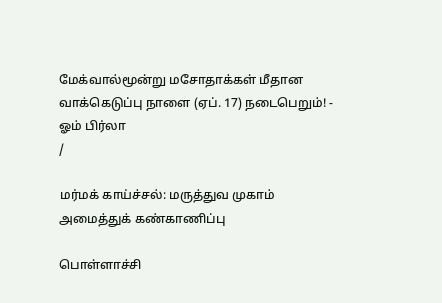மேக்வால்மூன்று மசோதாக்கள் மீதான வாக்கெடுப்பு நாளை (ஏப். 17) நடைபெறும்! - ஓம் பிர்லா
/

மர்மக் காய்ச்சல்: மருத்துவ முகாம் அமைத்துக் கண்காணிப்பு

பொள்ளாச்சி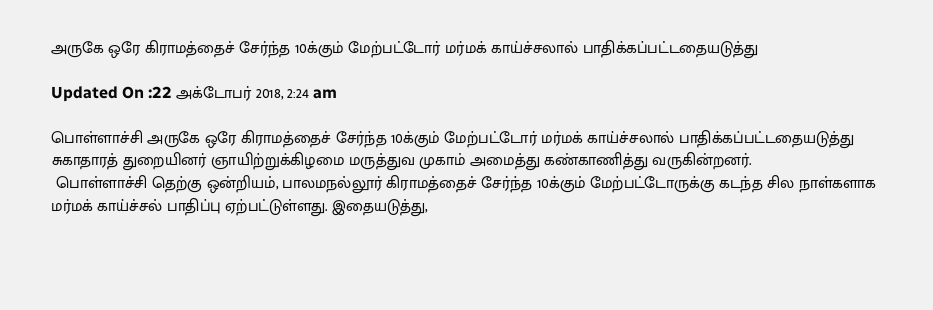அருகே ஒரே கிராமத்தைச் சேர்ந்த 10க்கும் மேற்பட்டோர் மர்மக் காய்ச்சலால் பாதிக்கப்பட்டதையடுத்து

Updated On :22 அக்டோபர் 2018, 2:24 am

பொள்ளாச்சி அருகே ஒரே கிராமத்தைச் சேர்ந்த 10க்கும் மேற்பட்டோர் மர்மக் காய்ச்சலால் பாதிக்கப்பட்டதையடுத்து சுகாதாரத் துறையினர் ஞாயிற்றுக்கிழமை மருத்துவ முகாம் அமைத்து கண்காணித்து வருகின்றனர்.
 பொள்ளாச்சி தெற்கு ஒன்றியம், பாலமநல்லூர் கிராமத்தைச் சேர்ந்த 10க்கும் மேற்பட்டோருக்கு கடந்த சில நாள்களாக மர்மக் காய்ச்சல் பாதிப்பு ஏற்பட்டுள்ளது. இதையடுத்து,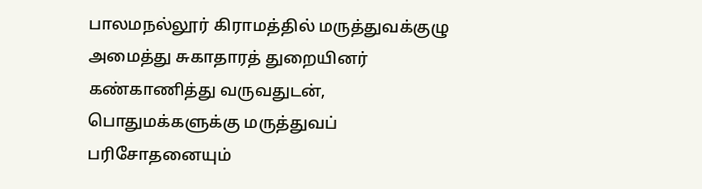பாலமநல்லூர் கிராமத்தில் மருத்துவக்குழு அமைத்து சுகாதாரத் துறையினர் கண்காணித்து வருவதுடன், பொதுமக்களுக்கு மருத்துவப் பரிசோதனையும்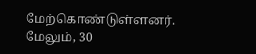மேற்கொண்டுள்ளனர்.
மேலும், 30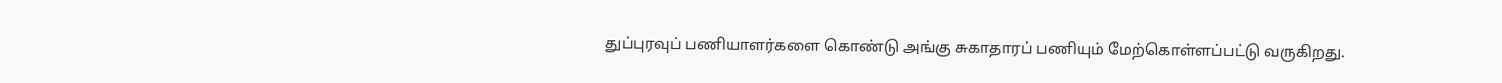துப்புரவுப் பணியாளர்களை கொண்டு அங்கு சுகாதாரப் பணியும் மேற்கொள்ளப்பட்டு வருகிறது.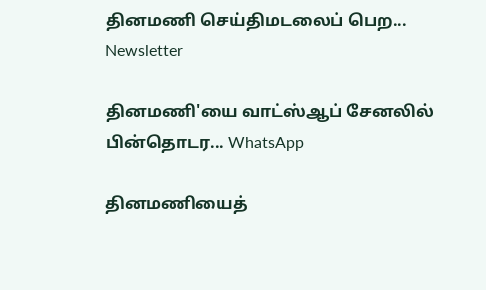தினமணி செய்திமடலைப் பெற... Newsletter

தினமணி'யை வாட்ஸ்ஆப் சேனலில் பின்தொடர... WhatsApp

தினமணியைத்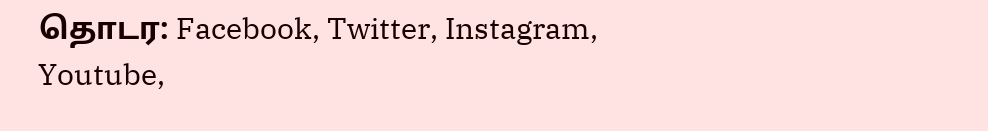தொடர: Facebook, Twitter, Instagram, Youtube,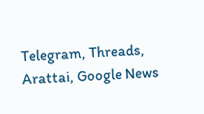Telegram, Threads, Arattai, Google News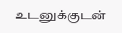உடனுக்குடன்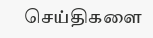செய்திகளை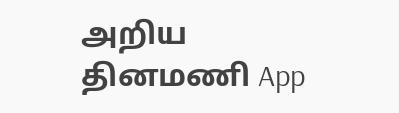அறிய தினமணி App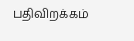பதிவிறக்கம்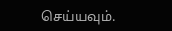செய்யவும்.